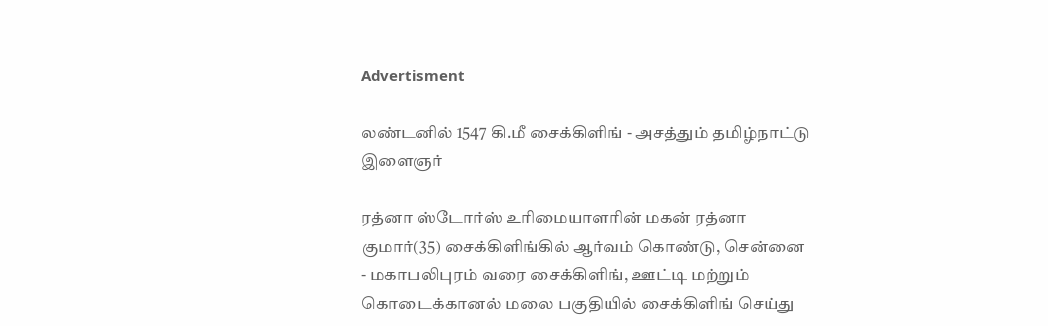Advertisment

லண்டனில் 1547 கி.மீ சைக்கிளிங் - அசத்தும் தமிழ்நாட்டு இளைஞர்

ரத்னா ஸ்டோர்ஸ் உரிமையாளரின் மகன் ரத்னா குமார்(35) சைக்கிளிங்கில் ஆர்வம் கொண்டு, சென்னை - மகாபலிபுரம் வரை சைக்கிளிங், ஊட்டி மற்றும் கொடைக்கானல் மலை பகுதியில் சைக்கிளிங் செய்து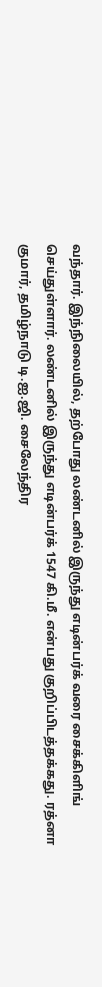வந்தார். இந்நிலையில், தற்போது லண்டனில் இருந்து எடின்பர்க் வரை சைக்கிளிங் செய்துள்ளார். லண்டனில் இருந்து எடின்பர்க் 1547 கி.மீ. என்பது குறிப்பிடத்தக்கது. ரத்னா குமார், தமிழ்நாடு டி.ஐ.ஜி. சைலேந்திர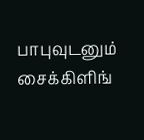பாபுவுடனும் சைக்கிளிங்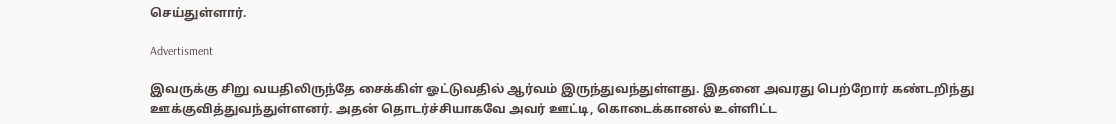செய்துள்ளார்.

Advertisment

இவருக்கு சிறு வயதிலிருந்தே சைக்கிள் ஓட்டுவதில் ஆர்வம் இருந்துவந்துள்ளது. இதனை அவரது பெற்றோர் கண்டறிந்து ஊக்குவித்துவந்துள்ளனர். அதன் தொடர்ச்சியாகவே அவர் ஊட்டி, கொடைக்கானல் உள்ளிட்ட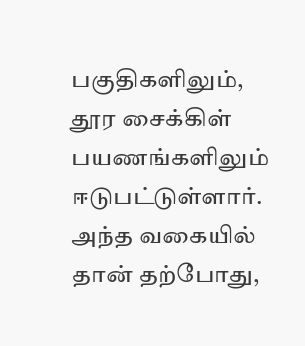பகுதிகளிலும், தூர சைக்கிள் பயணங்களிலும் ஈடுபட்டுள்ளார். அந்த வகையில் தான் தற்போது,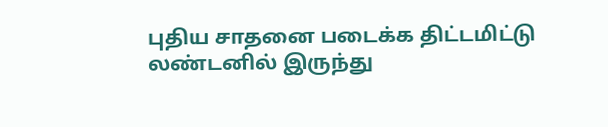புதிய சாதனை படைக்க திட்டமிட்டு லண்டனில் இருந்து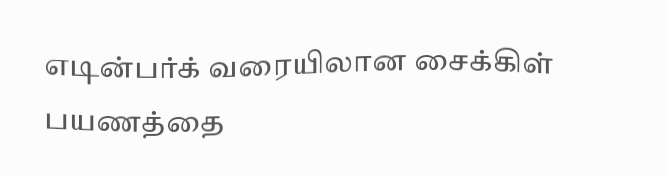எடின்பர்க் வரையிலான சைக்கிள் பயணத்தை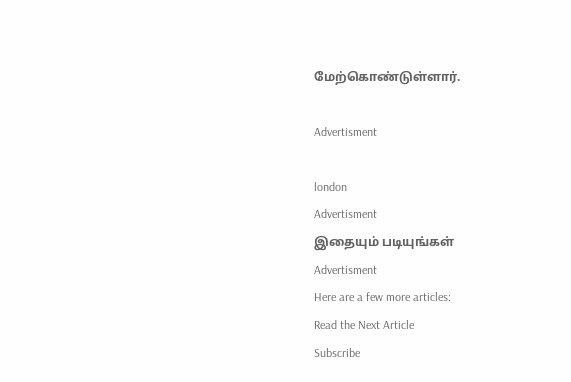மேற்கொண்டுள்ளார்.

Advertisment

london
Advertisment
இதையும் படியுங்கள்
Advertisment
Here are a few more articles:
Read the Next Article
Subscribe